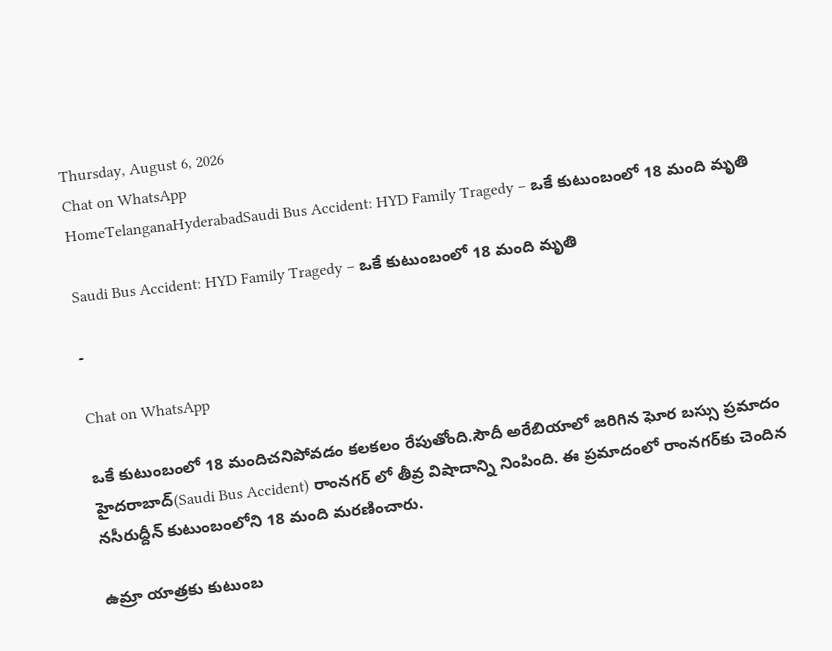Thursday, August 6, 2026
Chat on WhatsApp
HomeTelanganaHyderabadSaudi Bus Accident: HYD Family Tragedy – ఒకే కుటుంబంలో 18 మంది మృతి

Saudi Bus Accident: HYD Family Tragedy – ఒకే కుటుంబంలో 18 మంది మృతి

-

Chat on WhatsApp

ఒకే కుటుంబంలో 18 మందిచనిపోవడం కలకలం రేపుతోంది.సౌదీ అరేబియాలో జరిగిన ఘోర బస్సు ప్రమాదం హైదరాబాద్‌(Saudi Bus Accident) రాంనగర్‌ లో తీవ్ర విషాదాన్ని నింపింది. ఈ ప్రమాదంలో రాంనగర్‌కు చెందిన నసీరుద్దీన్ కుటుంబంలోని 18 మంది మరణించారు.

ఉమ్రా యాత్రకు కుటుంబ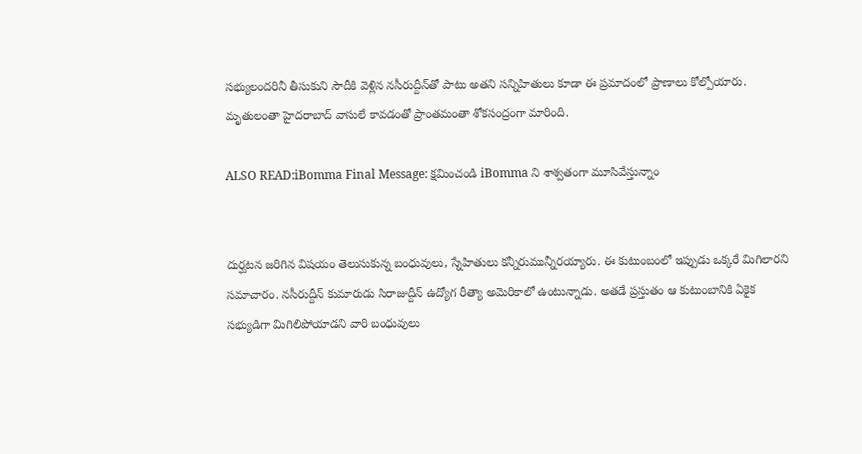సభ్యులందరినీ తీసుకుని సౌదీకి వెళ్లిన నసీరుద్దీన్‌తో పాటు అతని సన్నిహితులు కూడా ఈ ప్రమాదంలో ప్రాణాలు కోల్పోయారు. మృతులంతా హైదరాబాద్‌ వాసులే కావడంతో ప్రాంతమంతా శోకసంద్రంగా మారింది.

ALSO READ:iBomma Final Message: క్షమించండి iBomma ని శాశ్వతంగా మూసివేస్తున్నాం


దుర్ఘటన జరిగిన విషయం తెలుసుకున్న బంధువులు, స్నేహితులు కన్నీరుమున్నీరయ్యారు. ఈ కుటుంబంలో ఇప్పుడు ఒక్కరే మిగిలారని సమాచారం. నసీరుద్దీన్ కుమారుడు సిరాజుద్దీన్ ఉద్యోగ రీత్యా అమెరికాలో ఉంటున్నాడు. అతడే ప్రస్తుతం ఆ కుటుంబానికి ఏకైక సభ్యుడిగా మిగిలిపోయాడని వారి బంధువులు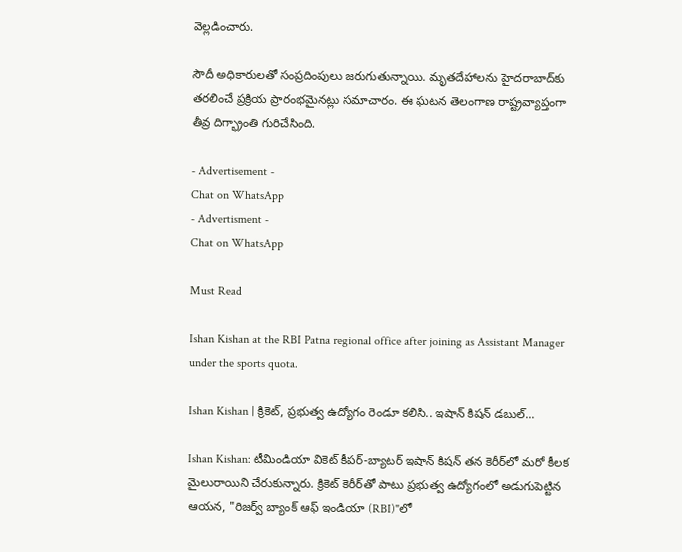వెల్లడించారు.

సౌదీ అధికారులతో సంప్రదింపులు జరుగుతున్నాయి. మృతదేహాలను హైదరాబాద్‌కు తరలించే ప్రక్రియ ప్రారంభమైనట్లు సమాచారం. ఈ ఘటన తెలంగాణ రాష్ట్రవ్యాప్తంగా తీవ్ర దిగ్భ్రాంతి గురిచేసింది.

- Advertisement -
Chat on WhatsApp
- Advertisment -
Chat on WhatsApp

Must Read

Ishan Kishan at the RBI Patna regional office after joining as Assistant Manager under the sports quota.

Ishan Kishan | క్రికెట్, ప్రభుత్వ ఉద్యోగం రెండూ కలిసి.. ఇషాన్ కిషన్ డబుల్...

Ishan Kishan: టీమిండియా వికెట్ కీపర్-బ్యాటర్ ఇషాన్ కిషన్ తన కెరీర్‌లో మరో కీలక మైలురాయిని చేరుకున్నారు. క్రికెట్ కెరీర్‌తో పాటు ప్రభుత్వ ఉద్యోగంలో అడుగుపెట్టిన ఆయన, "రిజర్వ్ బ్యాంక్ ఆఫ్ ఇండియా (RBI)"లో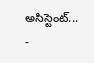అసిస్టెంట్...
-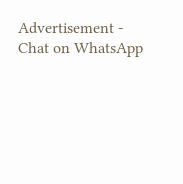Advertisement -
Chat on WhatsApp